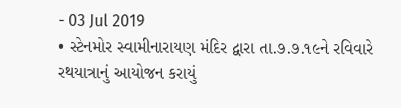- 03 Jul 2019
• સ્ટેનમોર સ્વામીનારાયણ મંદિર દ્વારા તા.૭.૭.૧૯ને રવિવારે રથયાત્રાનું આયોજન કરાયું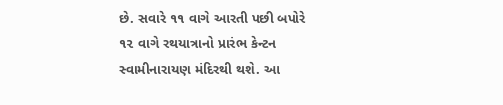છે. સવારે ૧૧ વાગે આરતી પછી બપોરે ૧૨ વાગે રથયાત્રાનો પ્રારંભ કેન્ટન સ્વામીનારાયણ મંદિરથી થશે. આ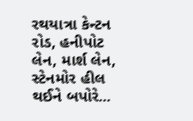રથયાત્રા કેન્ટન રોડ, હનીપોટ લેન, માર્શ લેન, સ્ટેનમોર હીલ થઈને બપોરે...